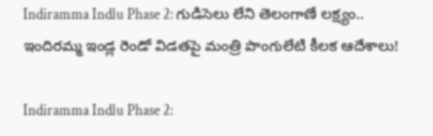Indiramma Indlu Phase 2: గుడిసెలు లేని తెలంగాణే లక్ష్యం.. ఇందిరమ్మ ఇండ్ల రెండో విడతపై మంత్రి పొంగులేటి కీలక ఆదేశాలు!

Indiramma Indlu Phase 2: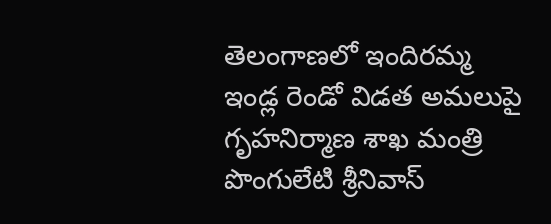తెలంగాణలో ఇందిరమ్మ ఇండ్ల రెండో విడత అమలుపై గృహనిర్మాణ శాఖ మంత్రి పొంగులేటి శ్రీనివాస్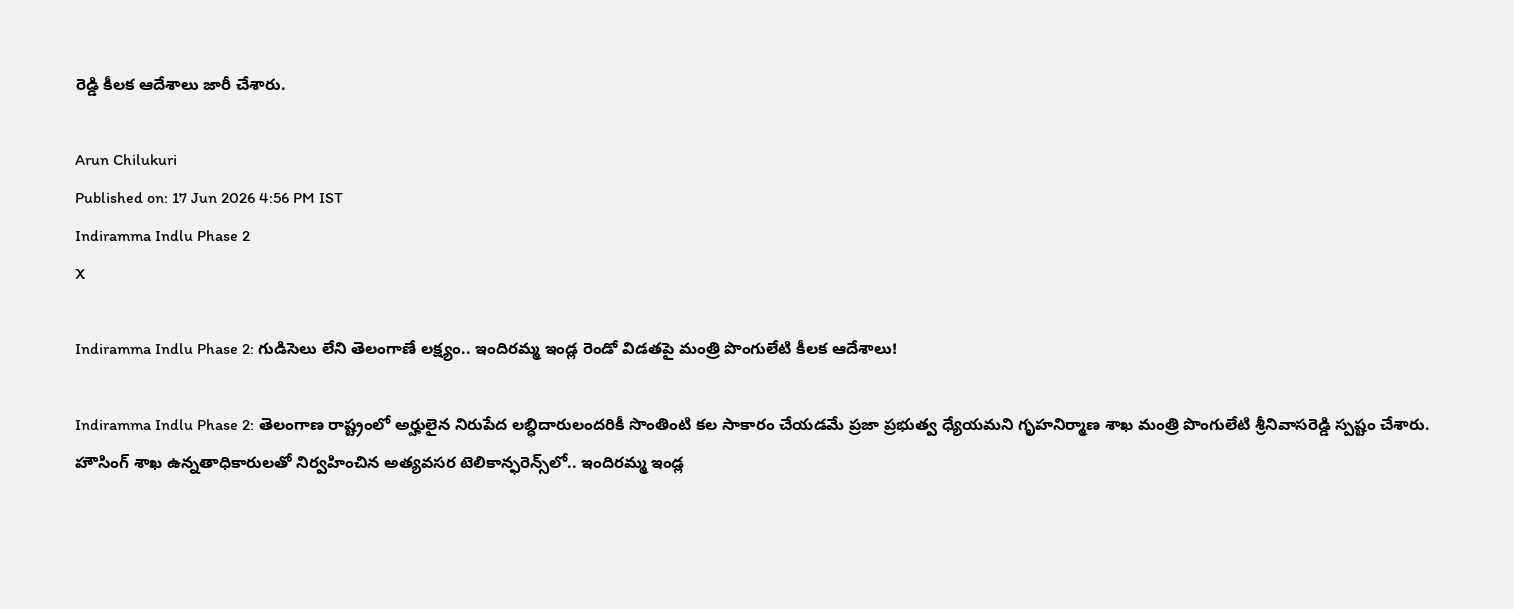రెడ్డి కీలక ఆదేశాలు జారీ చేశారు.

Arun Chilukuri
Published on: 17 Jun 2026 4:56 PM IST
Indiramma Indlu Phase 2
X

Indiramma Indlu Phase 2: గుడిసెలు లేని తెలంగాణే లక్ష్యం.. ఇందిరమ్మ ఇండ్ల రెండో విడతపై మంత్రి పొంగులేటి కీలక ఆదేశాలు!

Indiramma Indlu Phase 2: తెలంగాణ రాష్ట్రంలో అర్హులైన నిరుపేద లబ్ధిదారులందరికీ సొంతింటి కల సాకారం చేయడమే ప్రజా ప్రభుత్వ ధ్యేయమని గృహనిర్మాణ శాఖ మంత్రి పొంగులేటి శ్రీనివాసరెడ్డి స్పష్టం చేశారు. హౌసింగ్ శాఖ ఉన్నతాధికారులతో నిర్వహించిన అత్యవసర టెలికాన్ఫరెన్స్‌లో.. ఇందిరమ్మ ఇండ్ల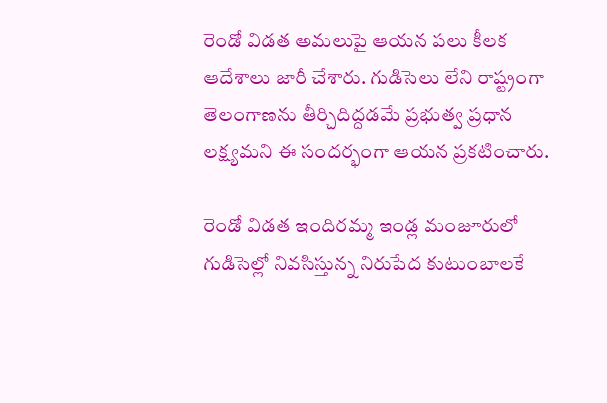రెండో విడత అమలుపై ఆయన పలు కీలక ఆదేశాలు జారీ చేశారు. గుడిసెలు లేని రాష్ట్రంగా తెలంగాణను తీర్చిదిద్దడమే ప్రభుత్వ ప్రధాన లక్ష్యమని ఈ సందర్భంగా ఆయన ప్రకటించారు.

రెండో విడత ఇందిరమ్మ ఇండ్ల మంజూరులో గుడిసెల్లో నివసిస్తున్న నిరుపేద కుటుంబాలకే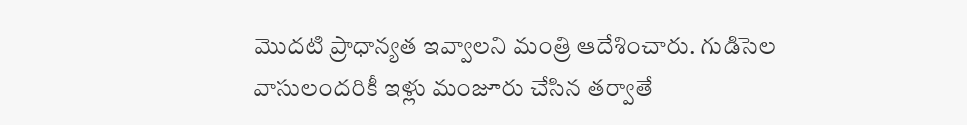మొదటి ప్రాధాన్యత ఇవ్వాలని మంత్రి ఆదేశించారు. గుడిసెల వాసులందరికీ ఇళ్లు మంజూరు చేసిన తర్వాతే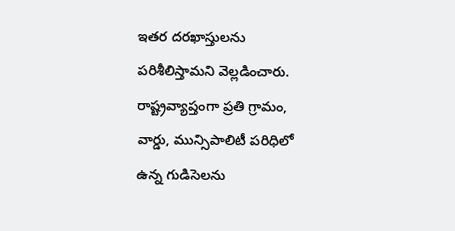ఇతర దరఖాస్తులను పరిశీలిస్తామని వెల్లడించారు. రాష్ట్రవ్యాప్తంగా ప్రతి గ్రామం, వార్డు, మున్సిపాలిటీ పరిధిలో ఉన్న గుడిసెలను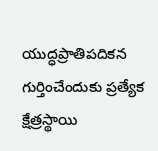యుద్ధప్రాతిపదికన గుర్తించేందుకు ప్రత్యేక క్షేత్రస్థాయి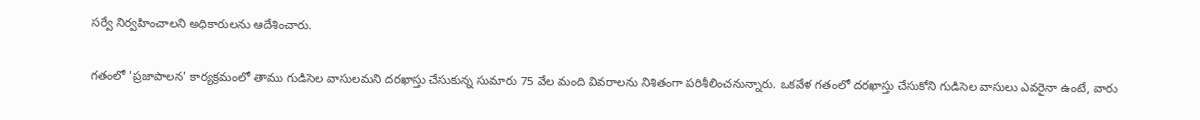సర్వే నిర్వహించాలని అధికారులను ఆదేశించారు.

గతంలో 'ప్రజాపాలన' కార్యక్రమంలో తాము గుడిసెల వాసులమని దరఖాస్తు చేసుకున్న సుమారు 75 వేల మంది వివరాలను నిశితంగా పరిశీలించనున్నారు. ఒకవేళ గతంలో దరఖాస్తు చేసుకోని గుడిసెల వాసులు ఎవరైనా ఉంటే, వారు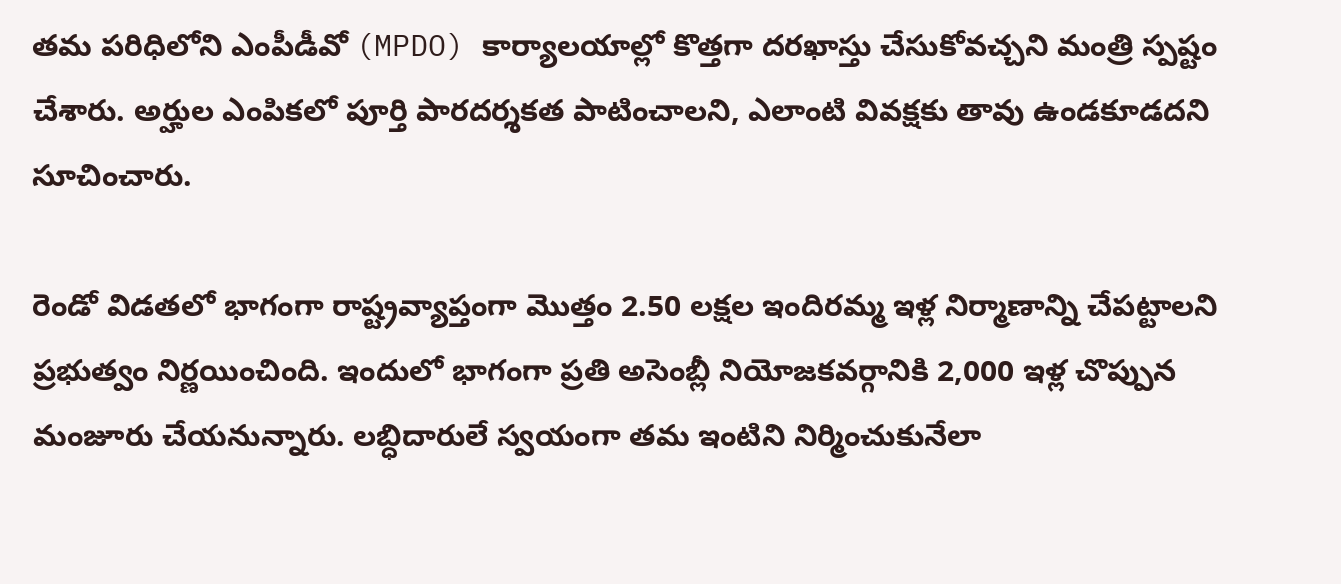తమ పరిధిలోని ఎంపీడీవో (MPDO) కార్యాలయాల్లో కొత్తగా దరఖాస్తు చేసుకోవచ్చని మంత్రి స్పష్టం చేశారు. అర్హుల ఎంపికలో పూర్తి పారదర్శకత పాటించాలని, ఎలాంటి వివక్షకు తావు ఉండకూడదని సూచించారు.

రెండో విడతలో భాగంగా రాష్ట్రవ్యాప్తంగా మొత్తం 2.50 లక్షల ఇందిరమ్మ ఇళ్ల నిర్మాణాన్ని చేపట్టాలని ప్రభుత్వం నిర్ణయించింది. ఇందులో భాగంగా ప్రతి అసెంబ్లీ నియోజకవర్గానికి 2,000 ఇళ్ల చొప్పున మంజూరు చేయనున్నారు. లబ్ధిదారులే స్వయంగా తమ ఇంటిని నిర్మించుకునేలా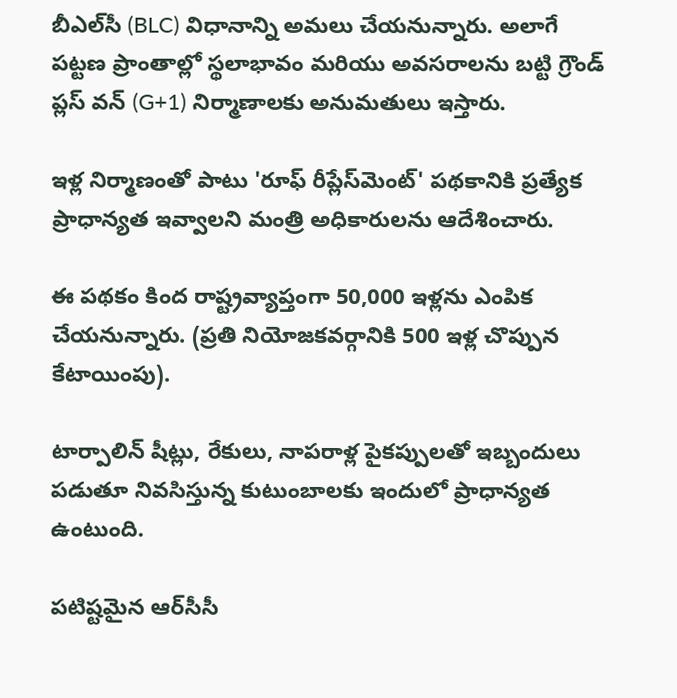బీఎల్‌సీ (BLC) విధానాన్ని అమలు చేయనున్నారు. అలాగే పట్టణ ప్రాంతాల్లో స్థలాభావం మరియు అవసరాలను బట్టి గ్రౌండ్ ప్లస్ వన్ (G+1) నిర్మాణాలకు అనుమతులు ఇస్తారు.

ఇళ్ల నిర్మాణంతో పాటు 'రూఫ్ రీప్లేస్‌మెంట్' పథకానికి ప్రత్యేక ప్రాధాన్యత ఇవ్వాలని మంత్రి అధికారులను ఆదేశించారు.

ఈ పథకం కింద రాష్ట్రవ్యాప్తంగా 50,000 ఇళ్లను ఎంపిక చేయనున్నారు. (ప్రతి నియోజకవర్గానికి 500 ఇళ్ల చొప్పున కేటాయింపు).

టార్పాలిన్ షీట్లు, రేకులు, నాపరాళ్ల పైకప్పులతో ఇబ్బందులు పడుతూ నివసిస్తున్న కుటుంబాలకు ఇందులో ప్రాధాన్యత ఉంటుంది.

పటిష్టమైన ఆర్‌సీసీ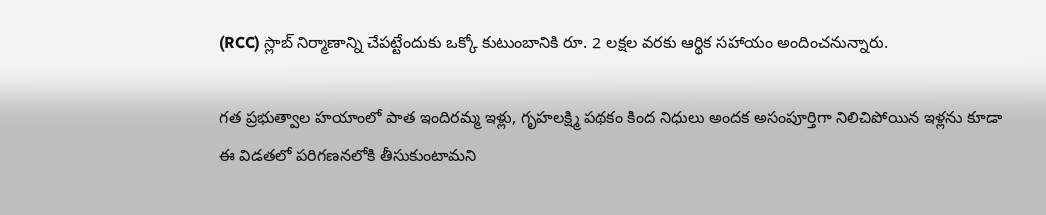(RCC) స్లాబ్ నిర్మాణాన్ని చేపట్టేందుకు ఒక్కో కుటుంబానికి రూ. 2 లక్షల వరకు ఆర్థిక సహాయం అందించనున్నారు.

గత ప్రభుత్వాల హయాంలో పాత ఇందిరమ్మ ఇళ్లు, గృహలక్ష్మి పథకం కింద నిధులు అందక అసంపూర్తిగా నిలిచిపోయిన ఇళ్లను కూడా ఈ విడతలో పరిగణనలోకి తీసుకుంటామని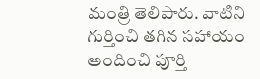మంత్రి తెలిపారు. వాటిని గుర్తించి తగిన సహాయం అందించి పూర్తి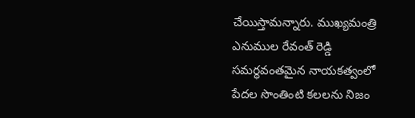చేయిస్తామన్నారు. ముఖ్యమంత్రి ఎనుముల రేవంత్ రెడ్డి సమర్థవంతమైన నాయకత్వంలో పేదల సొంతింటి కలలను నిజం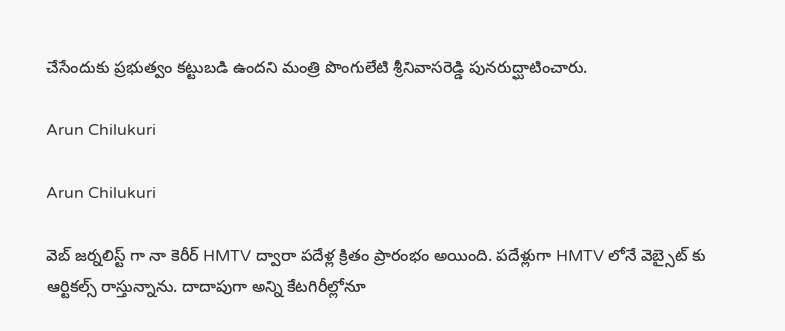చేసేందుకు ప్రభుత్వం కట్టుబడి ఉందని మంత్రి పొంగులేటి శ్రీనివాసరెడ్డి పునరుద్ఘాటించారు.

Arun Chilukuri

Arun Chilukuri

వెబ్ జర్నలిస్ట్ గా నా కెరీర్ HMTV ద్వారా పదేళ్ల క్రితం ప్రారంభం అయింది. పదేళ్లుగా HMTV లోనే వెబ్సైట్ కు ఆర్టికల్స్ రాస్తున్నాను. దాదాపుగా అన్ని కేటగిరీల్లోనూ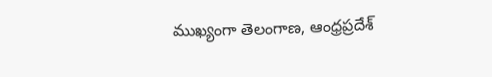ముఖ్యంగా తెలంగాణ, ఆంధ్రప్రదేశ్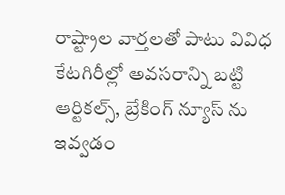రాష్ట్రాల వార్తలతో పాటు వివిధ కేటగిరీల్లో అవసరాన్ని బట్టి ఆర్టికల్స్, బ్రేకింగ్ న్యూస్ ను ఇవ్వడం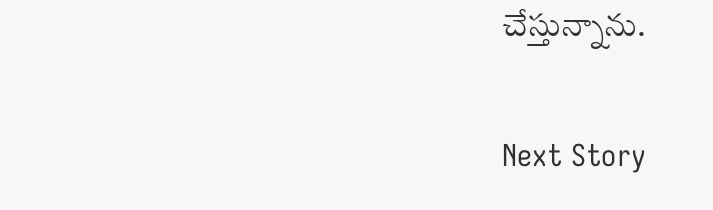చేస్తున్నాను.

Next Story